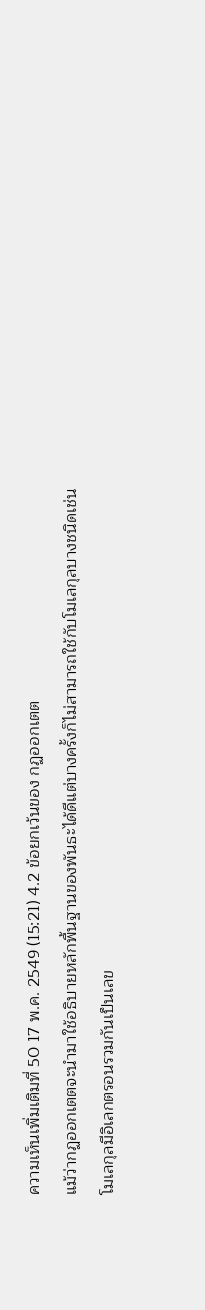ความเห็นเพิ่มเติมที่ 50 17 พ.ค. 2549 (15:21) 4.2 ข้อยกเว้นของ กฏออกเตต
แม้ว่ากฏออกเตตจะนำมาใช้อธิบายหลักพื้นฐานของพันธะได้ดีแต่บางครั้งก็ไม่สามารถใช้กับโมเลกุลบางชนิดเช่น
โมเลกุลมีอิเลกตรอนรวมกันเป็นเลข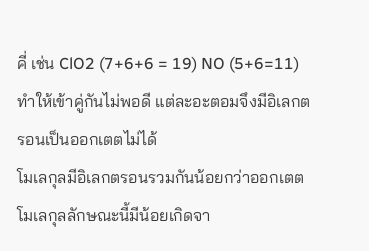คี่ เช่น ClO2 (7+6+6 = 19) NO (5+6=11) ทำให้เข้าคู่กันไม่พอดี แต่ละอะตอมจึงมีอิเลกตรอนเป็นออกเตตไม่ได้
โมเลกุลมีอิเลกตรอนรวมกันน้อยกว่าออกเตต โมเลกุลลักษณะนี้มีน้อยเกิดจา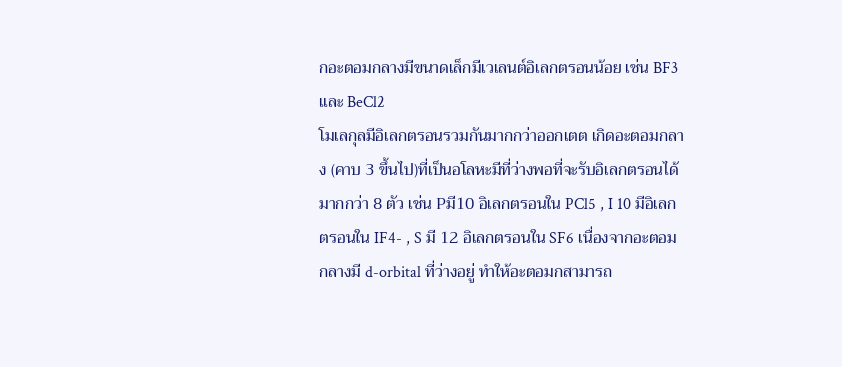กอะตอมกลางมีขนาดเล็กมีเวเลนต์อิเลกตรอนน้อย เช่น BF3 และ BeCl2
โมเลกุลมีอิเลกตรอนรวมกันมากกว่าออกเตต เกิดอะตอมกลาง (คาบ 3 ขึ้นไป)ที่เป็นอโลหะมีที่ว่างพอที่จะรับอิเลกตรอนได้มากกว่า 8 ตัว เช่น Pมี10 อิเลกตรอนใน PCl5 , I 10 มีอิเลกตรอนใน IF4- , S มี 12 อิเลกตรอนใน SF6 เนื่องจากอะตอมกลางมี d-orbital ที่ว่างอยู่ ทำให้อะตอมกสามารถ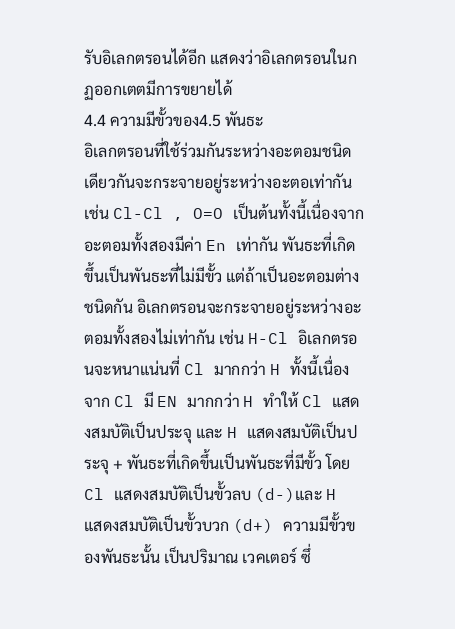รับอิเลกตรอนได้อีก แสดงว่าอิเลกตรอนในกฏออกเตตมีการขยายได้
4.4 ความมีขั้วของ4.5 พันธะ
อิเลกตรอนที่ใช้ร่วมกันระหว่างอะตอมชนิดเดียวกันจะกระจายอยู่ระหว่างอะตอเท่ากัน เช่น Cl-Cl , O=O เป็นต้นทั้งนี้เนื่องจากอะตอมทั้งสองมีค่า En เท่ากัน พันธะที่เกิดขึ้นเป็นพันธะที่ไม่มีขั้ว แต่ถ้าเป็นอะตอมต่างชนิดกัน อิเลกตรอนจะกระจายอยู่ระหว่างอะตอมทั้งสองไม่เท่ากัน เช่น H-Cl อิเลกตรอนจะหนาแน่นที่ Cl มากกว่า H ทั้งนี้เนื่องจาก Cl มี EN มากกว่า H ทำให้ Cl แสดงสมบัติเป็นประจุ และ H แสดงสมบัติเป็นประจุ + พันธะที่เกิดขึ้นเป็นพันธะที่มีขั้ว โดย Cl แสดงสมบัติเป็นขั้วลบ (d-)และ H แสดงสมบัติเป็นขั้วบวก (d+) ความมีขั้วของพันธะนั้น เป็นปริมาณ เวคเตอร์ ซึ่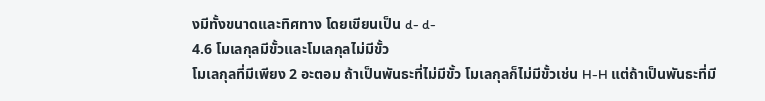งมีทั้งขนาดและทิศทาง โดยเขียนเป็น d- d-
4.6 โมเลกุลมีขั้วและโมเลกุลไม่มีขั้ว
โมเลกุลที่มีเพียง 2 อะตอม ถ้าเป็นพันธะที่ไม่มีขั้ว โมเลกุลก็ไม่มีขั้วเช่น H-H แต่ถ้าเป็นพันธะที่มี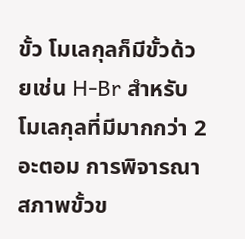ขั้ว โมเลกุลก็มีขั้วด้วยเช่น H-Br สำหรับโมเลกุลที่มีมากกว่า 2 อะตอม การพิจารณาสภาพขั้วข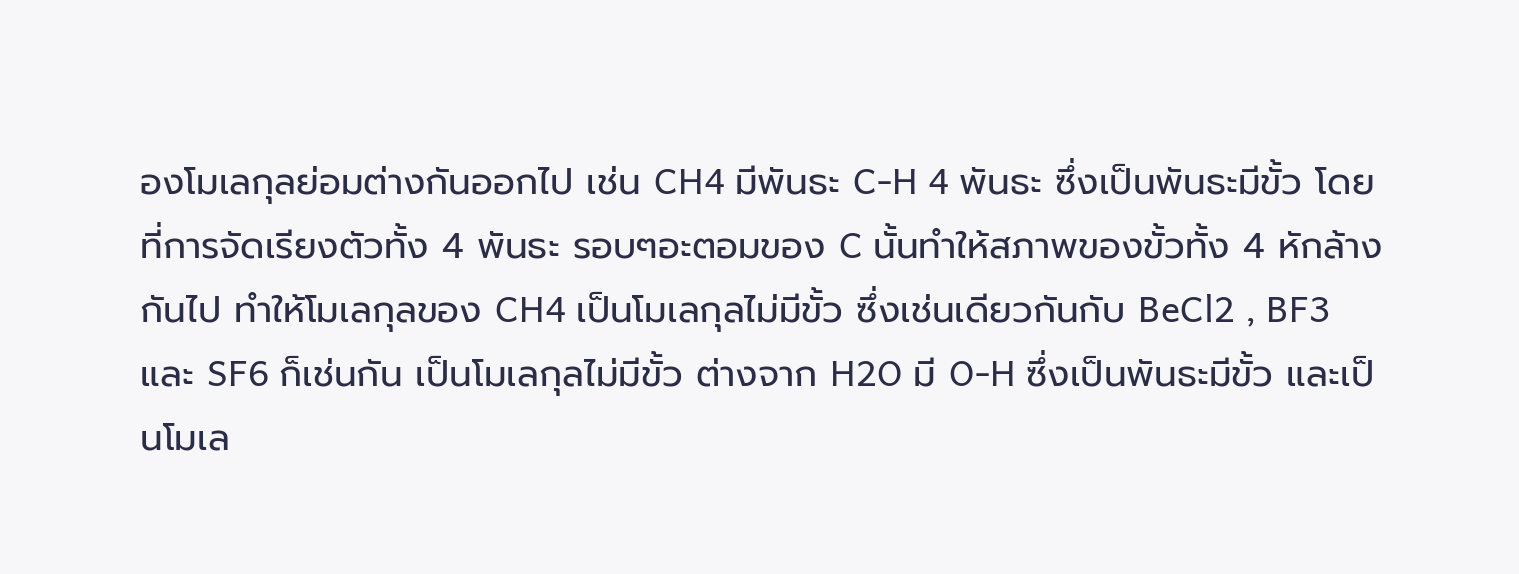องโมเลกุลย่อมต่างกันออกไป เช่น CH4 มีพันธะ C-H 4 พันธะ ซึ่งเป็นพันธะมีขั้ว โดยที่การจัดเรียงตัวทั้ง 4 พันธะ รอบๆอะตอมของ C นั้นทำให้สภาพของขั้วทั้ง 4 หักล้างกันไป ทำให้โมเลกุลของ CH4 เป็นโมเลกุลไม่มีขั้ว ซึ่งเช่นเดียวกันกับ BeCl2 , BF3 และ SF6 ก็เช่นกัน เป็นโมเลกุลไม่มีขั้ว ต่างจาก H2O มี O-H ซึ่งเป็นพันธะมีขั้ว และเป็นโมเล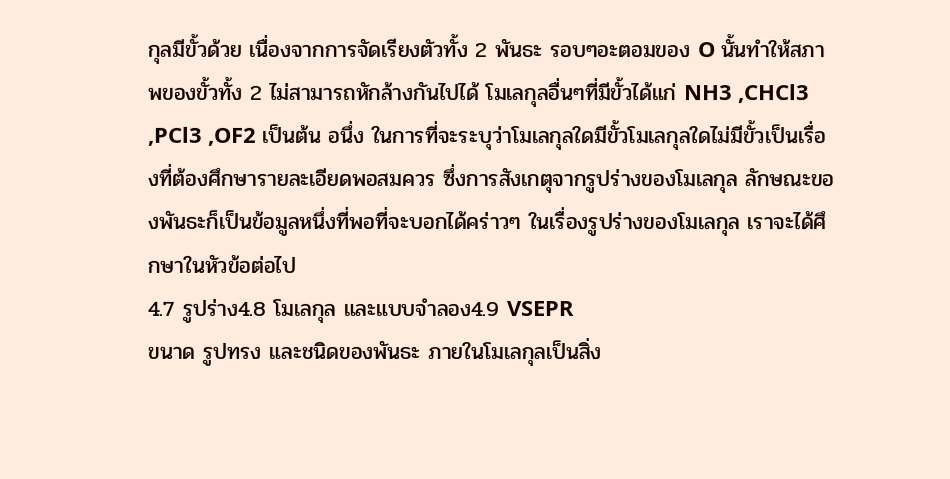กุลมีขั้วด้วย เนื่องจากการจัดเรียงตัวทั้ง 2 พันธะ รอบๆอะตอมของ O นั้นทำให้สภาพของขั้วทั้ง 2 ไม่สามารถหักล้างกันไปได้ โมเลกุลอื่นๆที่มีขั้วได้แก่ NH3 ,CHCl3 ,PCl3 ,OF2 เป็นต้น อนึ่ง ในการที่จะระบุว่าโมเลกุลใดมีขั้วโมเลกุลใดไม่มีขั้วเป็นเรื่องที่ต้องศึกษารายละเอียดพอสมควร ซึ่งการสังเกตุจากรูปร่างของโมเลกุล ลักษณะของพันธะก็เป็นข้อมูลหนึ่งที่พอที่จะบอกได้คร่าวๆ ในเรื่องรูปร่างของโมเลกุล เราจะได้ศึกษาในหัวข้อต่อไป
4.7 รูปร่าง4.8 โมเลกุล และแบบจำลอง4.9 VSEPR
ขนาด รูปทรง และชนิดของพันธะ ภายในโมเลกุลเป็นสิ่ง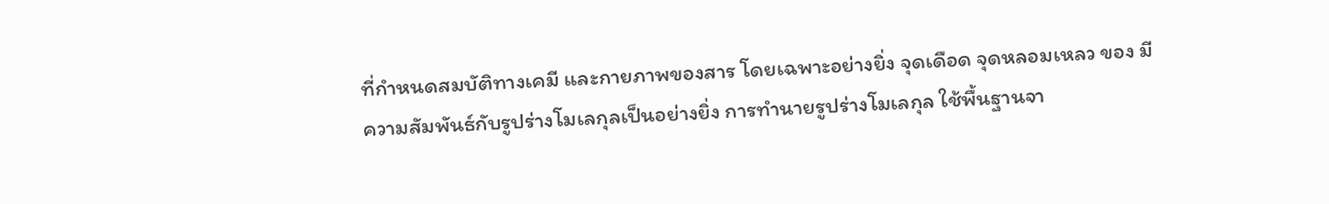ที่กำหนดสมบัติทางเคมี และกายภาพของสาร โดยเฉพาะอย่างยิ่ง จุดเดือด จุดหลอมเหลว ของ มีความสัมพันธ์กับรูปร่างโมเลกุลเป็นอย่างยิ่ง การทำนายรูปร่างโมเลกุล ใช้พื้นฐานจา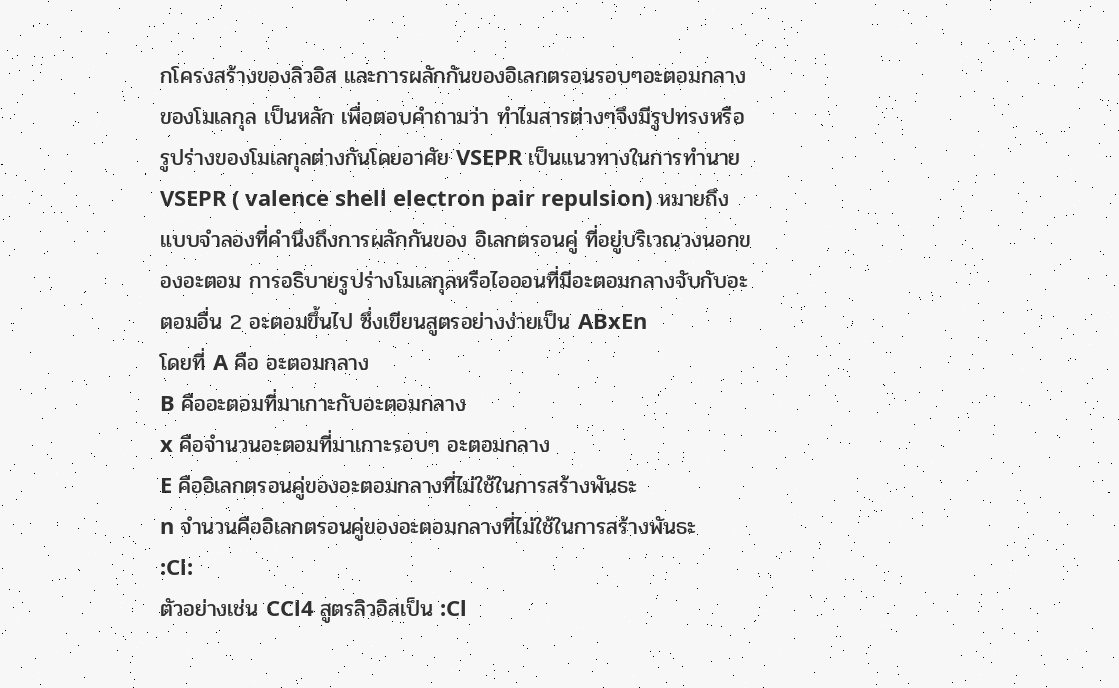กโครงสร้างของลิวอิส และการผลักกันของอิเลกตรอนรอบๆอะตอมกลางของโมเลกุล เป็นหลัก เพื่อตอบคำถามว่า ทำไมสารต่างๆจึงมีรูปทรงหรือรูปร่างของโมเลกุลต่างกันโดยอาศัย VSEPR เป็นแนวทางในการทำนาย VSEPR ( valence shell electron pair repulsion) หมายถึงแบบจำลองที่คำนึงถึงการผลักกันของ อิเลกตรอนคู่ ที่อยู่บริเวณวงนอกของอะตอม การอธิบายรูปร่างโมเลกุลหรือไอออนที่มีอะตอมกลางจับกับอะตอมอื่น 2 อะตอมขึ้นไป ซึ่งเขียนสูตรอย่างง่ายเป็น ABxEn
โดยที่ A คือ อะตอมกลาง
B คืออะตอมที่มาเกาะกับอะตอมกลาง
x คือจำนวนอะตอมที่มาเกาะรอบๆ อะตอมกลาง
E คืออิเลกตรอนคู่ของอะตอมกลางที่ไม่ใช้ในการสร้างพันธะ
n จำนวนคืออิเลกตรอนคู่ของอะตอมกลางที่ไม่ใช้ในการสร้างพันธะ
:Cl:
ตัวอย่างเช่น CCl4 สูตรลิวอิสเป็น :Cl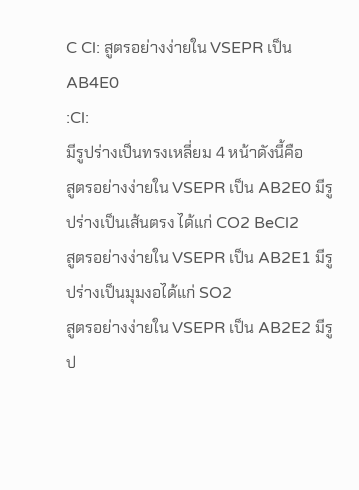C Cl: สูตรอย่างง่ายใน VSEPR เป็น AB4E0
:Cl:
มีรูปร่างเป็นทรงเหลี่ยม 4 หน้าดังนี้คือ
สูตรอย่างง่ายใน VSEPR เป็น AB2E0 มีรูปร่างเป็นเส้นตรง ได้แก่ CO2 BeCl2
สูตรอย่างง่ายใน VSEPR เป็น AB2E1 มีรูปร่างเป็นมุมงอได้แก่ SO2
สูตรอย่างง่ายใน VSEPR เป็น AB2E2 มีรูป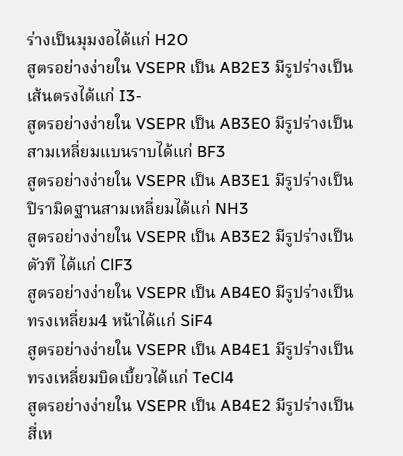ร่างเป็นมุมงอได้แก่ H2O
สูตรอย่างง่ายใน VSEPR เป็น AB2E3 มีรูปร่างเป็นเส้นตรงได้แก่ I3-
สูตรอย่างง่ายใน VSEPR เป็น AB3E0 มีรูปร่างเป็นสามเหลี่ยมแบนราบได้แก่ BF3
สูตรอย่างง่ายใน VSEPR เป็น AB3E1 มีรูปร่างเป็นปิรามิดฐานสามเหลี่ยมได้แก่ NH3
สูตรอย่างง่ายใน VSEPR เป็น AB3E2 มีรูปร่างเป็นตัวที ได้แก่ ClF3
สูตรอย่างง่ายใน VSEPR เป็น AB4E0 มีรูปร่างเป็นทรงเหลี่ยม4 หน้าได้แก่ SiF4
สูตรอย่างง่ายใน VSEPR เป็น AB4E1 มีรูปร่างเป็นทรงเหลี่ยมบิดเบี้ยวได้แก่ TeCl4
สูตรอย่างง่ายใน VSEPR เป็น AB4E2 มีรูปร่างเป็นสี่เห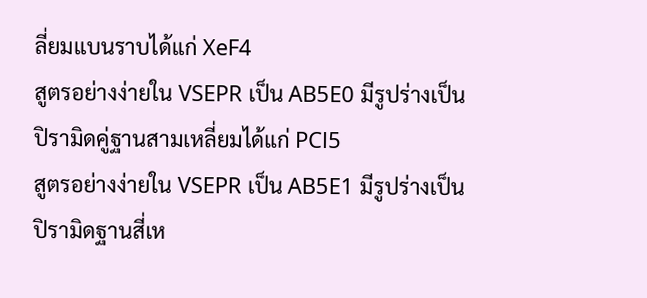ลี่ยมแบนราบได้แก่ XeF4
สูตรอย่างง่ายใน VSEPR เป็น AB5E0 มีรูปร่างเป็นปิรามิดคู่ฐานสามเหลี่ยมได้แก่ PCl5
สูตรอย่างง่ายใน VSEPR เป็น AB5E1 มีรูปร่างเป็นปิรามิดฐานสี่เห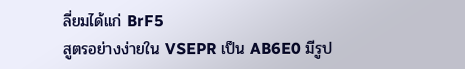ลี่ยมได้แก่ BrF5
สูตรอย่างง่ายใน VSEPR เป็น AB6E0 มีรูป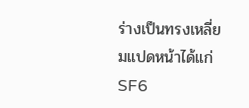ร่างเป็นทรงเหลี่ยมแปดหน้าได้แก่ SF6